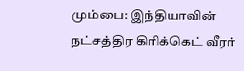மும்பை: இந்தியாவின் நட்சத்திர கிரிக்கெட் வீரர்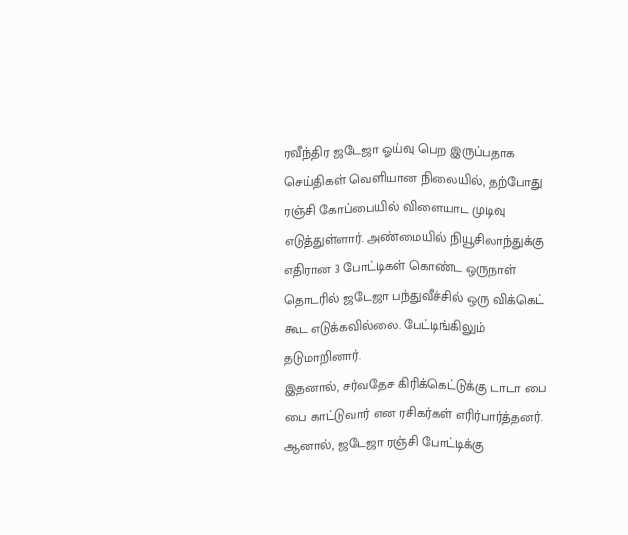ரவீந்திர ஜடேஜா ஓய்வு பெற இருப்பதாக செய்திகள் வெளியான நிலையில், தற்போது ரஞ்சி கோப்பையில் விளையாட முடிவு எடுத்துள்ளார். அண்மையில் நியூசிலாந்துக்கு எதிரான 3 போட்டிகள் கொண்ட ஒருநாள் தொடரில் ஜடேஜா பந்துவீச்சில் ஒரு விக்கெட் கூட எடுக்கவில்லை. பேட்டிங்கிலும் தடுமாறினார்.
இதனால், சர்வதேச கிரிக்கெட்டுக்கு டாடா பை பை காட்டுவார் என ரசிகர்கள் எரிர்பார்த்தனர். ஆனால், ஜடேஜா ரஞ்சி போட்டிக்கு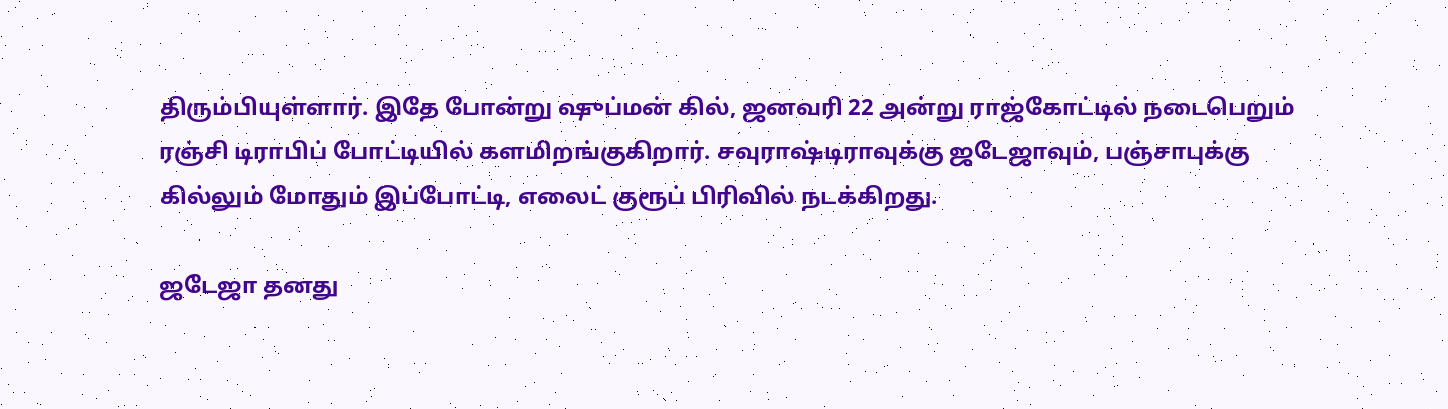திரும்பியுள்ளார். இதே போன்று ஷுப்மன் கில், ஜனவரி 22 அன்று ராஜ்கோட்டில் நடைபெறும் ரஞ்சி டிராபிப் போட்டியில் களமிறங்குகிறார். சவுராஷ்டிராவுக்கு ஜடேஜாவும், பஞ்சாபுக்கு கில்லும் மோதும் இப்போட்டி, எலைட் குரூப் பிரிவில் நடக்கிறது.

ஜடேஜா தனது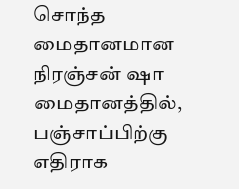சொந்த மைதானமான நிரஞ்சன் ஷா மைதானத்தில், பஞ்சாப்பிற்கு எதிராக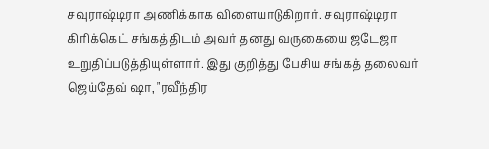சவுராஷ்டிரா அணிக்காக விளையாடுகிறார். சவுராஷ்டிரா கிரிக்கெட் சங்கத்திடம் அவர் தனது வருகையை ஜடேஜா உறுதிப்படுத்தியுள்ளார். இது குறித்து பேசிய சங்கத் தலைவர் ஜெய்தேவ் ஷா, "ரவீந்திர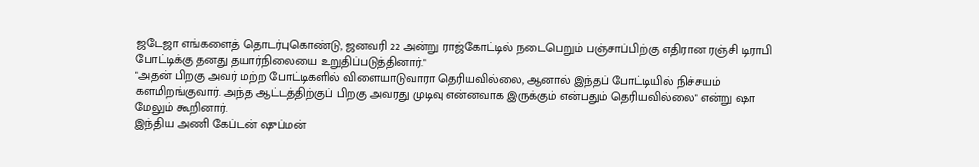ஜடேஜா எங்களைத் தொடர்புகொண்டு, ஜனவரி 22 அன்று ராஜ்கோட்டில் நடைபெறும் பஞ்சாப்பிற்கு எதிரான ரஞ்சி டிராபி போட்டிக்கு தனது தயார்நிலையை உறுதிப்படுத்தினார்."
"அதன் பிறகு அவர் மற்ற போட்டிகளில் விளையாடுவாரா தெரியவில்லை, ஆனால் இந்தப் போட்டியில் நிச்சயம் களமிறங்குவார். அந்த ஆட்டத்திற்குப் பிறகு அவரது முடிவு என்னவாக இருக்கும் என்பதும் தெரியவில்லை" என்று ஷா மேலும் கூறினார்.
இந்திய அணி கேப்டன் ஷுப்மன்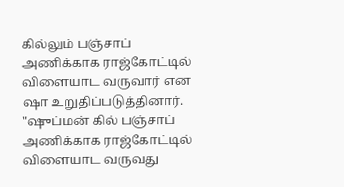கில்லும் பஞ்சாப் அணிக்காக ராஜ்கோட்டில் விளையாட வருவார் என ஷா உறுதிப்படுத்தினார். "ஷுப்மன் கில் பஞ்சாப் அணிக்காக ராஜ்கோட்டில் விளையாட வருவது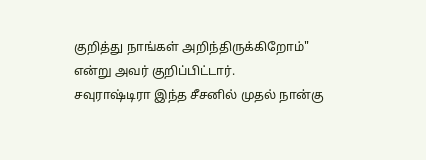குறித்து நாங்கள் அறிந்திருக்கிறோம்" என்று அவர் குறிப்பிட்டார்.
சவுராஷ்டிரா இந்த சீசனில் முதல் நான்கு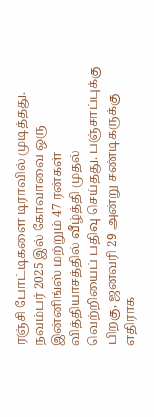ரஞ்சி போட்டிகளை டிராவில் முடித்தது. நவம்பர் 2025 இல் கோவாவை ஒரு இன்னிங்ஸ் மற்றும் 47 ரன்கள் வித்தியாசத்தில் வீழ்த்தி முதல் வெற்றியைப் பதிவு செய்தது. பஞ்சாப்புக்கு பிறகு, ஜனவரி 29 அன்று சண்டிகருக்கு எதிராக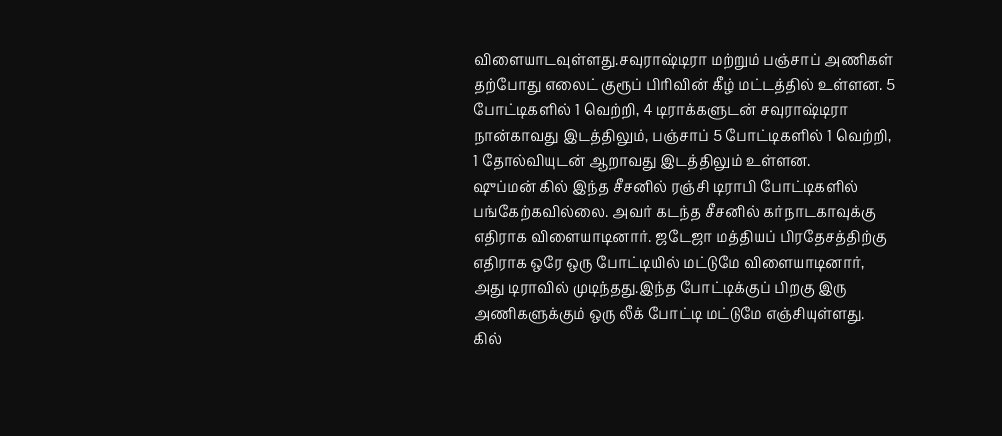விளையாடவுள்ளது.சவுராஷ்டிரா மற்றும் பஞ்சாப் அணிகள் தற்போது எலைட் குரூப் பிரிவின் கீழ் மட்டத்தில் உள்ளன. 5 போட்டிகளில் 1 வெற்றி, 4 டிராக்களுடன் சவுராஷ்டிரா நான்காவது இடத்திலும், பஞ்சாப் 5 போட்டிகளில் 1 வெற்றி, 1 தோல்வியுடன் ஆறாவது இடத்திலும் உள்ளன.
ஷுப்மன் கில் இந்த சீசனில் ரஞ்சி டிராபி போட்டிகளில் பங்கேற்கவில்லை. அவர் கடந்த சீசனில் கர்நாடகாவுக்கு எதிராக விளையாடினார். ஜடேஜா மத்தியப் பிரதேசத்திற்கு எதிராக ஒரே ஒரு போட்டியில் மட்டுமே விளையாடினார், அது டிராவில் முடிந்தது.இந்த போட்டிக்குப் பிறகு இரு அணிகளுக்கும் ஒரு லீக் போட்டி மட்டுமே எஞ்சியுள்ளது.
கில்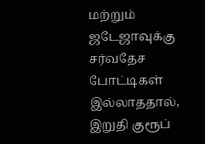மற்றும் ஜடேஜாவுக்கு சர்வதேச போட்டிகள் இல்லாததால், இறுதி குரூப்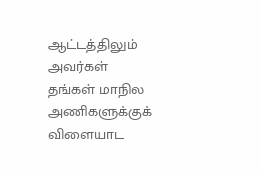ஆட்டத்திலும் அவர்கள் தங்கள் மாநில அணிகளுக்குக் விளையாட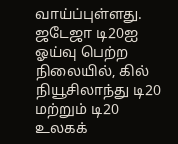வாய்ப்புள்ளது. ஜடேஜா டி20ஐ ஓய்வு பெற்ற நிலையில், கில் நியூசிலாந்து டி20 மற்றும் டி20 உலகக்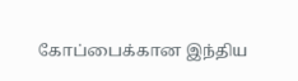கோப்பைக்கான இந்திய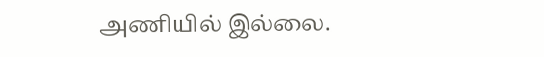அணியில் இல்லை.